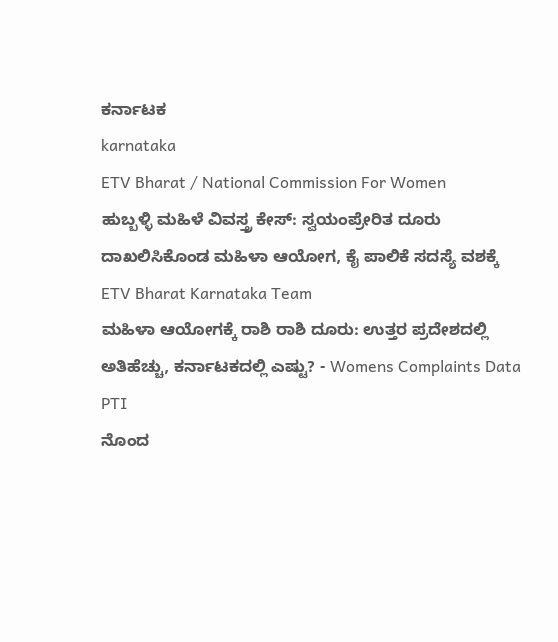ಕರ್ನಾಟಕ
karnataka
ETV Bharat / National Commission For Women
ಹುಬ್ಬಳ್ಳಿ ಮಹಿಳೆ ವಿವಸ್ತ್ರ ಕೇಸ್: ಸ್ವಯಂಪ್ರೇರಿತ ದೂರು ದಾಖಲಿಸಿಕೊಂಡ ಮಹಿಳಾ ಆಯೋಗ, ಕೈ ಪಾಲಿಕೆ ಸದಸ್ಯೆ ವಶಕ್ಕೆ
ETV Bharat Karnataka Team
ಮಹಿಳಾ ಆಯೋಗಕ್ಕೆ ರಾಶಿ ರಾಶಿ ದೂರು: ಉತ್ತರ ಪ್ರದೇಶದಲ್ಲಿ ಅತಿಹೆಚ್ಚು, ಕರ್ನಾಟಕದಲ್ಲಿ ಎಷ್ಟು? - Womens Complaints Data
PTI
ನೊಂದ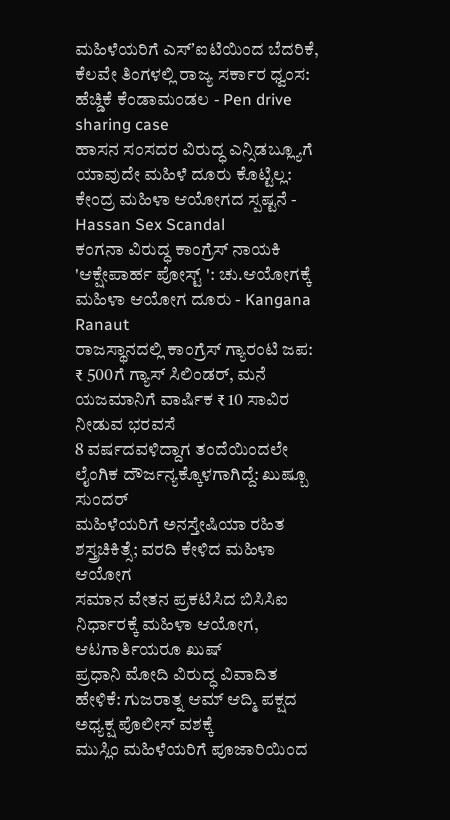ಮಹಿಳೆಯರಿಗೆ ಎಸ್ʼಐಟಿಯಿಂದ ಬೆದರಿಕೆ, ಕೆಲವೇ ತಿಂಗಳಲ್ಲಿ ರಾಜ್ಯ ಸರ್ಕಾರ ಧ್ವಂಸ: ಹೆಚ್ಡಿಕೆ ಕೆಂಡಾಮಂಡಲ - Pen drive sharing case
ಹಾಸನ ಸಂಸದರ ವಿರುದ್ಧ ಎನ್ಸಿಡಬ್ಲ್ಯೂಗೆ ಯಾವುದೇ ಮಹಿಳೆ ದೂರು ಕೊಟ್ಟಿಲ್ಲ: ಕೇಂದ್ರ ಮಹಿಳಾ ಆಯೋಗದ ಸ್ಪಷ್ಟನೆ - Hassan Sex Scandal
ಕಂಗನಾ ವಿರುದ್ಧ ಕಾಂಗ್ರೆಸ್ ನಾಯಕಿ 'ಆಕ್ಷೇಪಾರ್ಹ ಪೋಸ್ಟ್ ': ಚು.ಆಯೋಗಕ್ಕೆ ಮಹಿಳಾ ಆಯೋಗ ದೂರು - Kangana Ranaut
ರಾಜಸ್ಥಾನದಲ್ಲಿ ಕಾಂಗ್ರೆಸ್ ಗ್ಯಾರಂಟಿ ಜಪ: ₹ 500ಗೆ ಗ್ಯಾಸ್ ಸಿಲಿಂಡರ್, ಮನೆ ಯಜಮಾನಿಗೆ ವಾರ್ಷಿಕ ₹ 10 ಸಾವಿರ ನೀಡುವ ಭರವಸೆ
8 ವರ್ಷದವಳಿದ್ದಾಗ ತಂದೆಯಿಂದಲೇ ಲೈಂಗಿಕ ದೌರ್ಜನ್ಯಕ್ಕೊಳಗಾಗಿದ್ದೆ: ಖುಷ್ಬೂ ಸುಂದರ್
ಮಹಿಳೆಯರಿಗೆ ಅನಸ್ತೇಷಿಯಾ ರಹಿತ ಶಸ್ತ್ರಚಿಕಿತ್ಸೆ; ವರದಿ ಕೇಳಿದ ಮಹಿಳಾ ಆಯೋಗ
ಸಮಾನ ವೇತನ ಪ್ರಕಟಿಸಿದ ಬಿಸಿಸಿಐ ನಿರ್ಧಾರಕ್ಕೆ ಮಹಿಳಾ ಆಯೋಗ, ಆಟಗಾರ್ತಿಯರೂ ಖುಷ್
ಪ್ರಧಾನಿ ಮೋದಿ ವಿರುದ್ಧ ವಿವಾದಿತ ಹೇಳಿಕೆ: ಗುಜರಾತ್ನ ಆಮ್ ಆದ್ಮಿ ಪಕ್ಷದ ಅಧ್ಯಕ್ಷ ಪೊಲೀಸ್ ವಶಕ್ಕೆ
ಮುಸ್ಲಿಂ ಮಹಿಳೆಯರಿಗೆ ಪೂಜಾರಿಯಿಂದ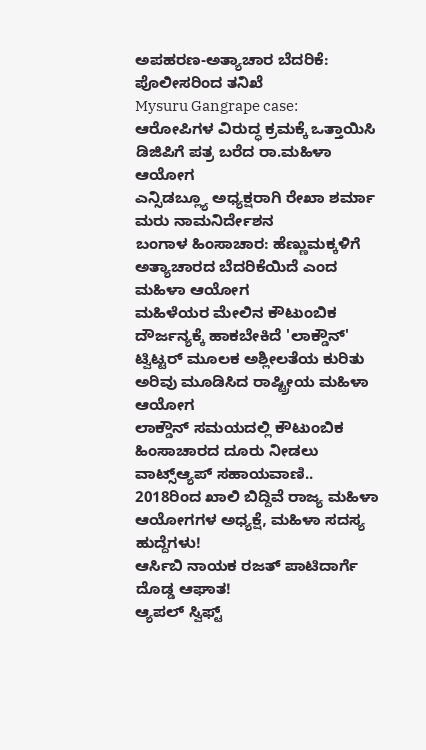ಅಪಹರಣ-ಅತ್ಯಾಚಾರ ಬೆದರಿಕೆ: ಪೊಲೀಸರಿಂದ ತನಿಖೆ
Mysuru Gangrape case: ಆರೋಪಿಗಳ ವಿರುದ್ಧ ಕ್ರಮಕ್ಕೆ ಒತ್ತಾಯಿಸಿ ಡಿಜಿಪಿಗೆ ಪತ್ರ ಬರೆದ ರಾ.ಮಹಿಳಾ ಆಯೋಗ
ಎನ್ಸಿಡಬ್ಲ್ಯೂ ಅಧ್ಯಕ್ಷರಾಗಿ ರೇಖಾ ಶರ್ಮಾ ಮರು ನಾಮನಿರ್ದೇಶನ
ಬಂಗಾಳ ಹಿಂಸಾಚಾರ: ಹೆಣ್ಣುಮಕ್ಕಳಿಗೆ ಅತ್ಯಾಚಾರದ ಬೆದರಿಕೆಯಿದೆ ಎಂದ ಮಹಿಳಾ ಆಯೋಗ
ಮಹಿಳೆಯರ ಮೇಲಿನ ಕೌಟುಂಬಿಕ ದೌರ್ಜನ್ಯಕ್ಕೆ ಹಾಕಬೇಕಿದೆ 'ಲಾಕ್ಡೌನ್'
ಟ್ವಿಟ್ಟರ್ ಮೂಲಕ ಅಶ್ಲೀಲತೆಯ ಕುರಿತು ಅರಿವು ಮೂಡಿಸಿದ ರಾಷ್ಟ್ರೀಯ ಮಹಿಳಾ ಆಯೋಗ
ಲಾಕ್ಡೌನ್ ಸಮಯದಲ್ಲಿ ಕೌಟುಂಬಿಕ ಹಿಂಸಾಚಾರದ ದೂರು ನೀಡಲು ವಾಟ್ಸ್ಆ್ಯಪ್ ಸಹಾಯವಾಣಿ..
2018ರಿಂದ ಖಾಲಿ ಬಿದ್ದಿವೆ ರಾಜ್ಯ ಮಹಿಳಾ ಆಯೋಗಗಳ ಅಧ್ಯಕ್ಷೆ, ಮಹಿಳಾ ಸದಸ್ಯ ಹುದ್ದೆಗಳು!
ಆರ್ಸಿಬಿ ನಾಯಕ ರಜತ್ ಪಾಟಿದಾರ್ಗೆ ದೊಡ್ಡ ಆಘಾತ!
ಆ್ಯಪಲ್ ಸ್ವಿಫ್ಟ್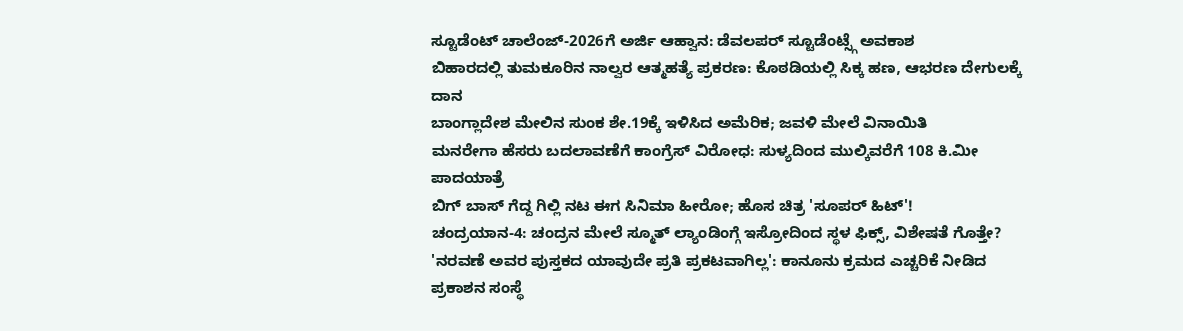ಸ್ಟೂಡೆಂಟ್ ಚಾಲೆಂಜ್-2026ಗೆ ಅರ್ಜಿ ಆಹ್ವಾನ: ಡೆವಲಪರ್ ಸ್ಟೂಡೆಂಟ್ಸ್ಗೆ ಅವಕಾಶ
ಬಿಹಾರದಲ್ಲಿ ತುಮಕೂರಿನ ನಾಲ್ವರ ಆತ್ಮಹತ್ಯೆ ಪ್ರಕರಣ: ಕೊಠಡಿಯಲ್ಲಿ ಸಿಕ್ಕ ಹಣ, ಆಭರಣ ದೇಗುಲಕ್ಕೆ ದಾನ
ಬಾಂಗ್ಲಾದೇಶ ಮೇಲಿನ ಸುಂಕ ಶೇ.19ಕ್ಕೆ ಇಳಿಸಿದ ಅಮೆರಿಕ; ಜವಳಿ ಮೇಲೆ ವಿನಾಯಿತಿ
ಮನರೇಗಾ ಹೆಸರು ಬದಲಾವಣೆಗೆ ಕಾಂಗ್ರೆಸ್ ವಿರೋಧ: ಸುಳ್ಯದಿಂದ ಮುಲ್ಕಿವರೆಗೆ 108 ಕಿ.ಮೀ ಪಾದಯಾತ್ರೆ
ಬಿಗ್ ಬಾಸ್ ಗೆದ್ದ ಗಿಲ್ಲಿ ನಟ ಈಗ ಸಿನಿಮಾ ಹೀರೋ; ಹೊಸ ಚಿತ್ರ 'ಸೂಪರ್ ಹಿಟ್'!
ಚಂದ್ರಯಾನ-4: ಚಂದ್ರನ ಮೇಲೆ ಸ್ಮೂತ್ ಲ್ಯಾಂಡಿಂಗ್ಗೆ ಇಸ್ರೋದಿಂದ ಸ್ಥಳ ಫಿಕ್ಸ್, ವಿಶೇಷತೆ ಗೊತ್ತೇ?
'ನರವಣೆ ಅವರ ಪುಸ್ತಕದ ಯಾವುದೇ ಪ್ರತಿ ಪ್ರಕಟವಾಗಿಲ್ಲ': ಕಾನೂನು ಕ್ರಮದ ಎಚ್ಚರಿಕೆ ನೀಡಿದ ಪ್ರಕಾಶನ ಸಂಸ್ಥೆ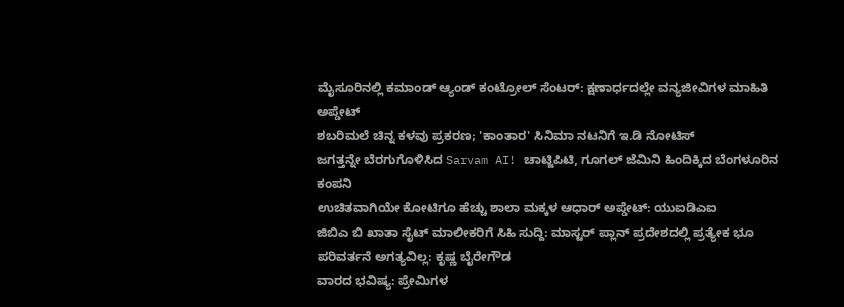ಮೈಸೂರಿನಲ್ಲಿ ಕಮಾಂಡ್ ಆ್ಯಂಡ್ ಕಂಟ್ರೋಲ್ ಸೆಂಟರ್: ಕ್ಷಣಾರ್ಧದಲ್ಲೇ ವನ್ಯಜೀವಿಗಳ ಮಾಹಿತಿ ಅಪ್ಡೇಟ್
ಶಬರಿಮಲೆ ಚಿನ್ನ ಕಳವು ಪ್ರಕರಣ; 'ಕಾಂತಾರ' ಸಿನಿಮಾ ನಟನಿಗೆ ಇ.ಡಿ ನೋಟಿಸ್
ಜಗತ್ತನ್ನೇ ಬೆರಗುಗೊಳಿಸಿದ Sarvam AI! ಚಾಟ್ಜಿಪಿಟಿ, ಗೂಗಲ್ ಜೆಮಿನಿ ಹಿಂದಿಕ್ಕಿದ ಬೆಂಗಳೂರಿನ ಕಂಪನಿ
ಉಚಿತವಾಗಿಯೇ ಕೋಟಿಗೂ ಹೆಚ್ಚು ಶಾಲಾ ಮಕ್ಕಳ ಆಧಾರ್ ಅಪ್ಡೇಟ್: ಯುಐಡಿಎಐ
ಜಿಬಿಎ ಬಿ ಖಾತಾ ಸೈಟ್ ಮಾಲೀಕರಿಗೆ ಸಿಹಿ ಸುದ್ದಿ: ಮಾಸ್ಟರ್ ಪ್ಲಾನ್ ಪ್ರದೇಶದಲ್ಲಿ ಪ್ರತ್ಯೇಕ ಭೂ ಪರಿವರ್ತನೆ ಅಗತ್ಯವಿಲ್ಲ: ಕೃಷ್ಣ ಬೈರೇಗೌಡ
ವಾರದ ಭವಿಷ್ಯ: ಪ್ರೇಮಿಗಳ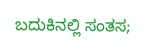ಬದುಕಿನಲ್ಲಿ ಸಂತಸ;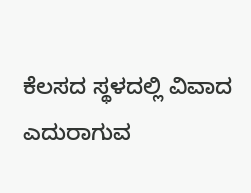ಕೆಲಸದ ಸ್ಥಳದಲ್ಲಿ ವಿವಾದ ಎದುರಾಗುವ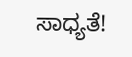ಸಾಧ್ಯತೆ!